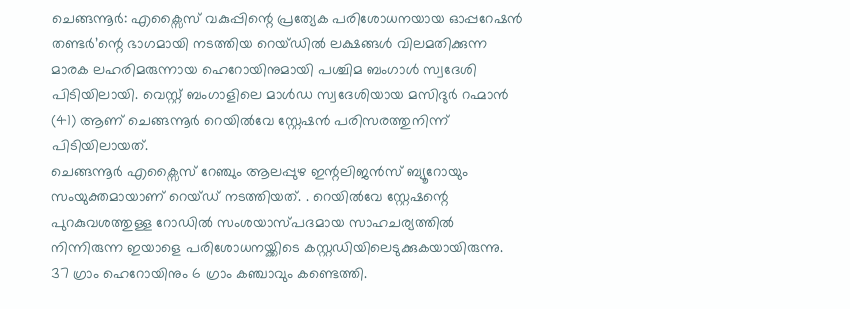ചെങ്ങന്നൂർ: എക്സൈസ് വകുപ്പിന്റെ പ്രത്യേക പരിശോധനയായ ഓപ്പറേഷൻ തണ്ടർ’ന്റെ ഭാഗമായി നടത്തിയ റെയ്ഡിൽ ലക്ഷങ്ങൾ വിലമതിക്കുന്ന മാരക ലഹരിമരുന്നായ ഹെറോയിനുമായി പശ്ചിമ ബംഗാൾ സ്വദേശി പിടിയിലായി. വെസ്റ്റ് ബംഗാളിലെ മാൾഡ സ്വദേശിയായ മസിദുർ റഹ്മാൻ (41) ആണ് ചെങ്ങന്നൂർ റെയിൽവേ സ്റ്റേഷൻ പരിസരത്തുനിന്ന് പിടിയിലായത്.
ചെങ്ങന്നൂർ എക്സൈസ് റേഞ്ചും ആലപ്പുഴ ഇന്റലിജൻസ് ബ്യൂറോയും സംയുക്തമായാണ് റെയ്ഡ് നടത്തിയത്. . റെയിൽവേ സ്റ്റേഷന്റെ പുറകുവശത്തുള്ള റോഡിൽ സംശയാസ്പദമായ സാഹചര്യത്തിൽ നിന്നിരുന്ന ഇയാളെ പരിശോധനയ്ക്കിടെ കസ്റ്റഡിയിലെടുക്കുകയായിരുന്നു.
37 ഗ്രാം ഹെറോയിനും 6 ഗ്രാം കഞ്ചാവും കണ്ടെത്തി.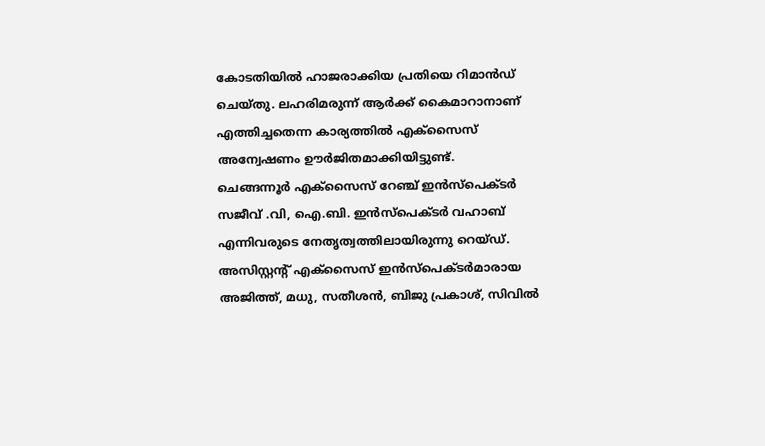കോടതിയിൽ ഹാജരാക്കിയ പ്രതിയെ റിമാൻഡ് ചെയ്തു. ലഹരിമരുന്ന് ആർക്ക് കൈമാറാനാണ് എത്തിച്ചതെന്ന കാര്യത്തിൽ എക്സൈസ് അന്വേഷണം ഊർജിതമാക്കിയിട്ടുണ്ട്.
ചെങ്ങന്നൂർ എക്സൈസ് റേഞ്ച് ഇൻസ്പെക്ടർ സജീവ് .വി, ഐ.ബി. ഇൻസ്പെക്ടർ വഹാബ് എന്നിവരുടെ നേതൃത്വത്തിലായിരുന്നു റെയ്ഡ്. അസിസ്റ്റന്റ് എക്സൈസ് ഇൻസ്പെക്ടർമാരായ അജിത്ത്, മധു, സതീശൻ, ബിജു പ്രകാശ്, സിവിൽ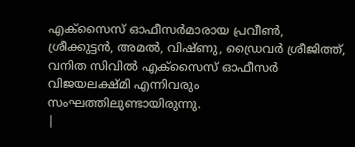എക്സൈസ് ഓഫീസർമാരായ പ്രവീൺ, ശ്രീക്കുട്ടൻ, അമൽ, വിഷ്ണു, ഡ്രൈവർ ശ്രീജിത്ത്, വനിത സിവിൽ എക്സൈസ് ഓഫീസർ വിജയലക്ഷ്മി എന്നിവരും സംഘത്തിലുണ്ടായിരുന്നു.
|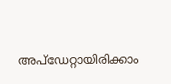അപ്ഡേറ്റായിരിക്കാം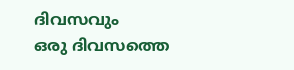ദിവസവും
ഒരു ദിവസത്തെ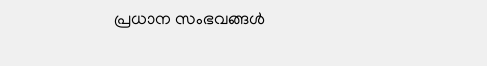പ്രധാന സംഭവങ്ങൾ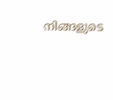നിങ്ങളുടെ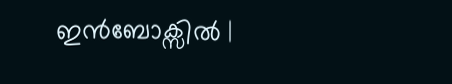ഇൻബോക്സിൽ |